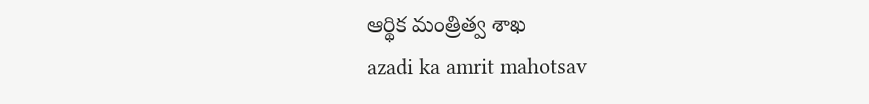ఆర్థిక మంత్రిత్వ శాఖ
azadi ka amrit mahotsav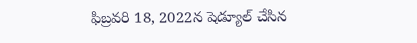ఫిబ్రవరి 18, 2022న షెడ్యూల్ చేసిన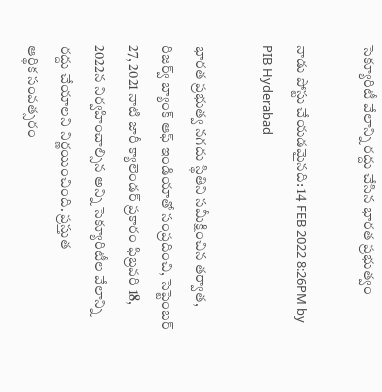సెక్యూరిటీ వేలాన్ని రద్దు చేసిన భారత ప్రభుత్వం

నాడు పోస్టు చేయడమైనది: 14 FEB 2022 8:26PM by PIB Hyderabad

భారత ప్రభుత్వ నగదు స్థితిని సమీక్షించిన తర్వాత, రిజర్వ్ బ్యాంక్ ఆఫ్ ఇండియాతో సంప్రదించి, సెప్టెంబర్ 27, 2021 నాటి జారీ క్యాలెండర్ ప్రకారం ఫిబ్రవరి 18, 2022న నిర్వహించాల్సిన అన్ని సెక్యూరిటీల వేలాన్ని రద్దు చేయాలని నిర్ణయించింది. ప్రస్తుత
ఆర్థిక సంవత్సరం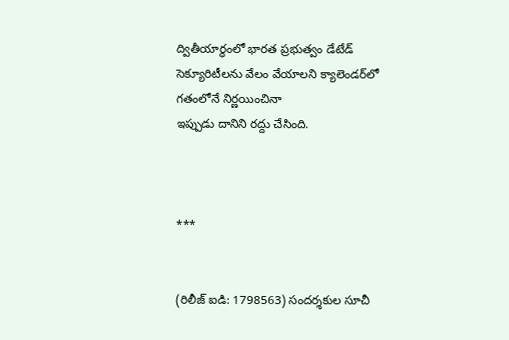ద్వితీయార్థంలో భారత ప్రభుత్వం డేటేడ్ సెక్యూరిటీల‌ను వేలం వేయాల‌ని క్యాలెండ‌ర్‌లో గ‌తంలోనే నిర్ణ‌యించినా
ఇప్పుడు దానిని ర‌ద్దు చేసింది.



***


(రిలీజ్ ఐడి: 1798563) సందర్శకుల సూచీ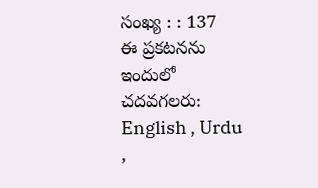సంఖ్య : : 137
ఈ ప్రకటనను ఇందులో చదవగలరు: English , Urdu ,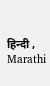हिन्दी , Marathi